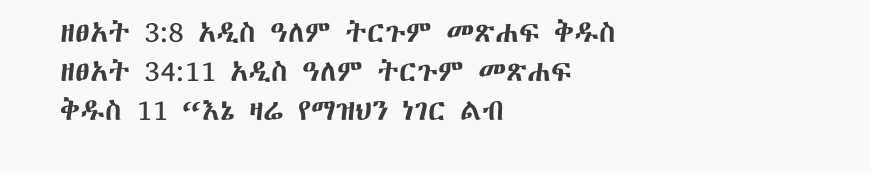ዘፀአት 3:8 አዲስ ዓለም ትርጉም መጽሐፍ ቅዱስ ዘፀአት 34:11 አዲስ ዓለም ትርጉም መጽሐፍ ቅዱስ 11 “እኔ ዛሬ የማዝህን ነገር ልብ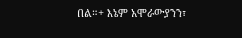በል።+ እኔም አሞራውያንን፣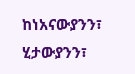ከነአናውያንን፣ ሂታውያንን፣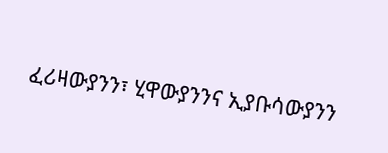ፈሪዛውያንን፣ ሂዋውያንንና ኢያቡሳውያንን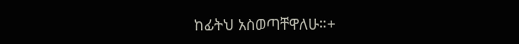ከፊትህ አስወጣቸዋለሁ።+